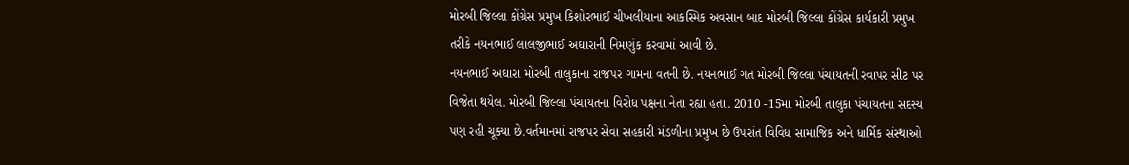મોરબી જિલ્લા કોંગ્રેસ પ્રમુખ કિશોરભાઈ ચીખલીયાના આકસ્મિક અવસાન બાદ મોરબી જિલ્લા કોંગ્રેસ કાર્યકારી પ્રમુખ તરીકે નયનભાઈ લાલજીભાઈ અઘારાની નિમણુંક કરવામાં આવી છે.
નયનભાઈ અઘારા મોરબી તાલુકાના રાજપર ગામના વતની છે. નયનભાઈ ગત મોરબી જિલ્લા પંચાયતની રવાપર સીટ પર વિજેતા થયેલ. મોરબી જિલ્લા પંચાયતના વિરોધ પક્ષના નેતા રહ્યા હતા. 2010 -15મા મોરબી તાલુકા પંચાયતના સદસ્ય પણ રહી ચૂક્યા છે.વર્તમાનમાં રાજપર સેવા સહકારી મંડળીના પ્રમુખ છે ઉપરાંત વિવિધ સામાજિક અને ધાર્મિક સંસ્થાઓ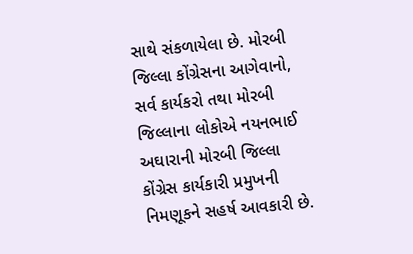સાથે સંકળાયેલા છે. મોરબી જિલ્લા કોંગ્રેસના આગેવાનો, સર્વ કાર્યકરો તથા મોરબી જિલ્લાના લોકોએ નયનભાઈ અઘારાની મોરબી જિલ્લા કોંગ્રેસ કાર્યકારી પ્રમુખની નિમણૂકને સહર્ષ આવકારી છે.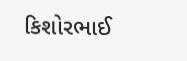કિશોરભાઈ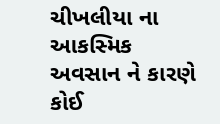ચીખલીયા ના આકસ્મિક અવસાન ને કારણે કોઈ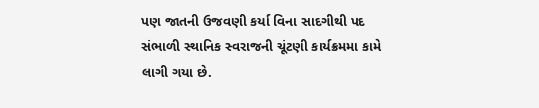પણ જાતની ઉજવણી કર્યા વિના સાદગીથી પદ સંભાળી સ્થાનિક સ્વરાજની ચૂંટણી કાર્યક્રમમા કામે લાગી ગયા છે.